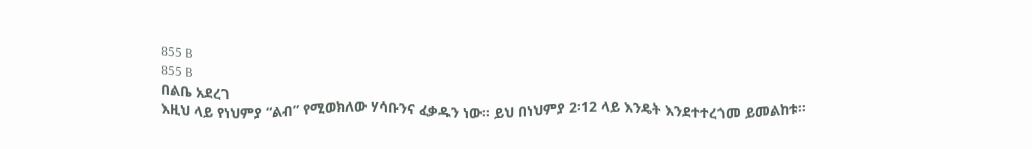855 B
855 B
በልቤ አደረገ
እዚህ ላይ የነህምያ “ልብ” የሚወክለው ሃሳቡንና ፈቃዱን ነው፡፡ ይህ በነህምያ 2፡12 ላይ እንዴት እንደተተረጎመ ይመልከቱ፡፡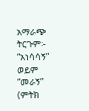አማራጭ ትርጉም፡- “አነሳሳኝ” ወይም “መራኝ” (ምትክ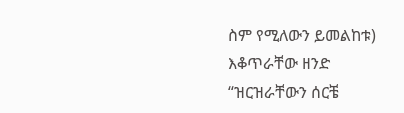ስም የሚለውን ይመልከቱ)
እቆጥራቸው ዘንድ
“ዝርዝራቸውን ሰርቼ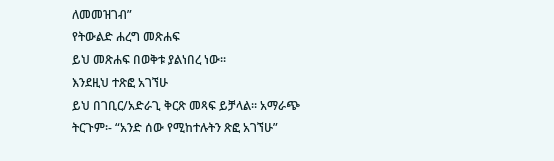ለመመዝገብ”
የትውልድ ሐረግ መጽሐፍ
ይህ መጽሐፍ በወቅቱ ያልነበረ ነው፡፡
እንደዚህ ተጽፎ አገኘሁ
ይህ በገቢር/አድራጊ ቅርጽ መጻፍ ይቻላል፡፡ አማራጭ ትርጉም፡- “አንድ ሰው የሚከተሉትን ጽፎ አገኘሁ”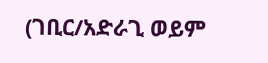(ገቢር/አድራጊ ወይም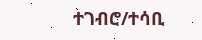ተገብሮ/ተሳቢ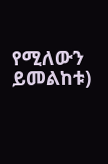የሚለውን ይመልከቱ)